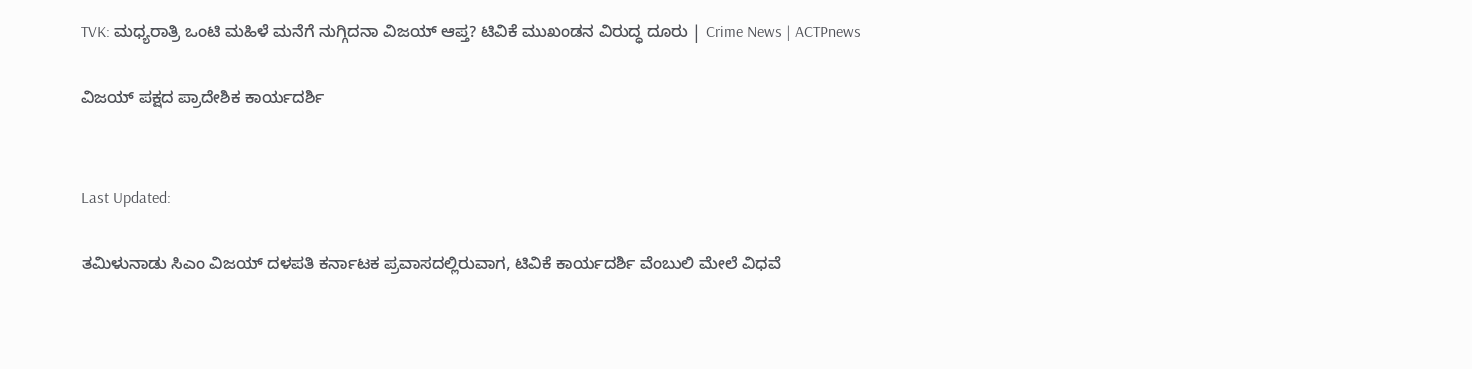TVK: ಮಧ್ಯರಾತ್ರಿ ಒಂಟಿ ಮಹಿಳೆ ಮನೆಗೆ ನುಗ್ಗಿದನಾ ವಿಜಯ್ ಆಪ್ತ? ಟಿವಿಕೆ ಮುಖಂಡನ ವಿರುದ್ಧ ದೂರು | Crime News | ACTPnews

ವಿಜಯ್ ಪಕ್ಷದ ಪ್ರಾದೇಶಿಕ ಕಾರ್ಯದರ್ಶಿ


Last Updated:

ತಮಿಳುನಾಡು ಸಿಎಂ ವಿಜಯ್ ದಳಪತಿ ಕರ್ನಾಟಕ ಪ್ರವಾಸದಲ್ಲಿರುವಾಗ, ಟಿವಿಕೆ ಕಾರ್ಯದರ್ಶಿ ವೆಂಬುಲಿ ಮೇಲೆ ವಿಧವೆ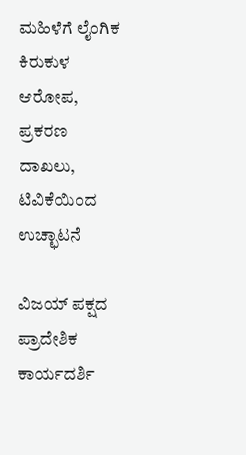ಮಹಿಳೆಗೆ ಲೈಂಗಿಕ ಕಿರುಕುಳ ಆರೋಪ, ಪ್ರಕರಣ ದಾಖಲು, ಟಿವಿಕೆಯಿಂದ ಉಚ್ಛಾಟನೆ

ವಿಜಯ್ ಪಕ್ಷದ ಪ್ರಾದೇಶಿಕ ಕಾರ್ಯದರ್ಶಿ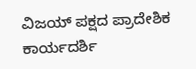ವಿಜಯ್ ಪಕ್ಷದ ಪ್ರಾದೇಶಿಕ ಕಾರ್ಯದರ್ಶಿ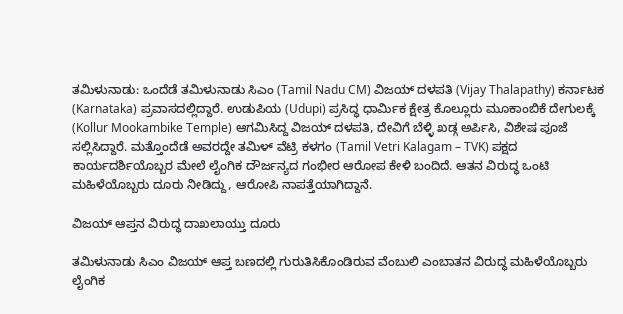ತಮಿಳುನಾಡು: ಒಂದೆಡೆ ತಮಿಳುನಾಡು ಸಿಎಂ (Tamil Nadu CM) ವಿಜಯ್ ದಳಪತಿ (Vijay Thalapathy) ಕರ್ನಾಟಕ (Karnataka) ಪ್ರವಾಸದಲ್ಲಿದ್ದಾರೆ. ಉಡುಪಿಯ (Udupi) ಪ್ರಸಿದ್ಧ ಧಾರ್ಮಿಕ ಕ್ಷೇತ್ರ ಕೊಲ್ಲೂರು ಮೂಕಾಂಬಿಕೆ ದೇಗುಲಕ್ಕೆ (Kollur Mookambike Temple) ಆಗಮಿಸಿದ್ದ ವಿಜಯ್ ದಳಪತಿ, ದೇವಿಗೆ ಬೆಳ್ಳಿ ಖಡ್ಗ ಅರ್ಪಿಸಿ, ವಿಶೇಷ ಪೂಜೆ ಸಲ್ಲಿಸಿದ್ದಾರೆ. ಮತ್ತೊಂದೆಡೆ ಅವರದ್ದೇ ತಮಿಳ್ ವೆಟ್ರಿ ಕಳಗಂ (Tamil Vetri Kalagam – TVK) ಪಕ್ಷದ ಕಾರ್ಯದರ್ಶಿಯೊಬ್ಬರ ಮೇಲೆ ಲೈಂಗಿಕ ದೌರ್ಜನ್ಯದ ಗಂಭೀರ ಆರೋಪ ಕೇಳಿ ಬಂದಿದೆ. ಆತನ ವಿರುದ್ಧ ಒಂಟಿ ಮಹಿಳೆಯೊಬ್ಬರು ದೂರು ನೀಡಿದ್ದು, ಆರೋಪಿ ನಾಪತ್ತೆಯಾಗಿದ್ದಾನೆ.

ವಿಜಯ್ ಆಪ್ತನ ವಿರುದ್ಧ ದಾಖಲಾಯ್ತು ದೂರು

ತಮಿಳುನಾಡು ಸಿಎಂ ವಿಜಯ್ ಆಪ್ತ ಬಣದಲ್ಲಿ ಗುರುತಿಸಿಕೊಂಡಿರುವ ವೆಂಬುಲಿ ಎಂಬಾತನ ವಿರುದ್ಧ ಮಹಿಳೆಯೊಬ್ಬರು ಲೈಂಗಿಕ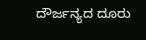ದೌರ್ಜನ್ಯದ ದೂರು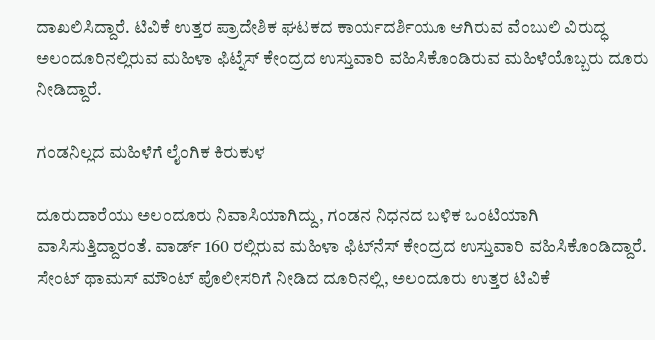ದಾಖಲಿಸಿದ್ದಾರೆ. ಟಿವಿಕೆ ಉತ್ತರ ಪ್ರಾದೇಶಿಕ ಘಟಕದ ಕಾರ್ಯದರ್ಶಿಯೂ ಆಗಿರುವ ವೆಂಬುಲಿ ವಿರುದ್ಧ ಅಲಂದೂರಿನಲ್ಲಿರುವ ಮಹಿಳಾ ಫಿಟ್ನೆಸ್ ಕೇಂದ್ರದ ಉಸ್ತುವಾರಿ ವಹಿಸಿಕೊಂಡಿರುವ ಮಹಿಳೆಯೊಬ್ಬರು ದೂರು ನೀಡಿದ್ದಾರೆ.

ಗಂಡನಿಲ್ಲದ ಮಹಿಳೆಗೆ ಲೈಂಗಿಕ ಕಿರುಕುಳ

ದೂರುದಾರೆಯು ಅಲಂದೂರು ನಿವಾಸಿಯಾಗಿದ್ದು, ಗಂಡನ ನಿಧನದ ಬಳಿಕ ಒಂಟಿಯಾಗಿ ವಾಸಿಸುತ್ತಿದ್ದಾರಂತೆ. ವಾರ್ಡ್ 160 ರಲ್ಲಿರುವ ಮಹಿಳಾ ಫಿಟ್‌ನೆಸ್ ಕೇಂದ್ರದ ಉಸ್ತುವಾರಿ ವಹಿಸಿಕೊಂಡಿದ್ದಾರೆ. ಸೇಂಟ್ ಥಾಮಸ್ ಮೌಂಟ್ ಪೊಲೀಸರಿಗೆ ನೀಡಿದ ದೂರಿನಲ್ಲಿ, ಅಲಂದೂರು ಉತ್ತರ ಟಿವಿಕೆ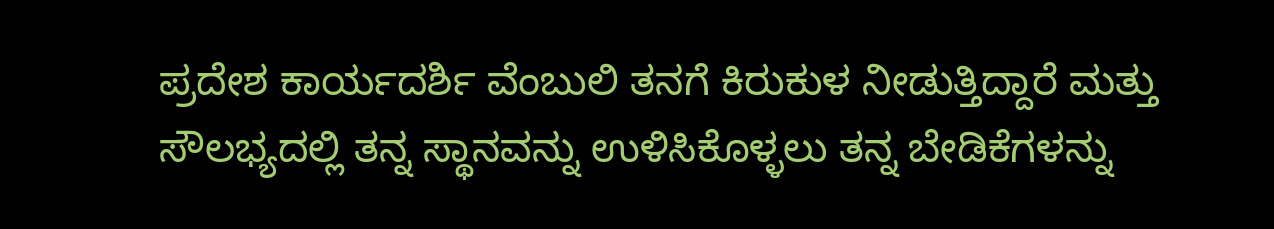ಪ್ರದೇಶ ಕಾರ್ಯದರ್ಶಿ ವೆಂಬುಲಿ ತನಗೆ ಕಿರುಕುಳ ನೀಡುತ್ತಿದ್ದಾರೆ ಮತ್ತು ಸೌಲಭ್ಯದಲ್ಲಿ ತನ್ನ ಸ್ಥಾನವನ್ನು ಉಳಿಸಿಕೊಳ್ಳಲು ತನ್ನ ಬೇಡಿಕೆಗಳನ್ನು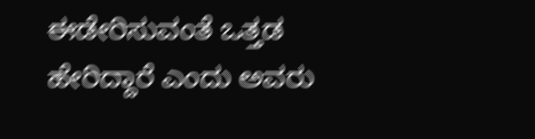ಈಡೇರಿಸುವಂತೆ ಒತ್ತಡ ಹೇರಿದ್ದಾರೆ ಎಂದು ಅವರು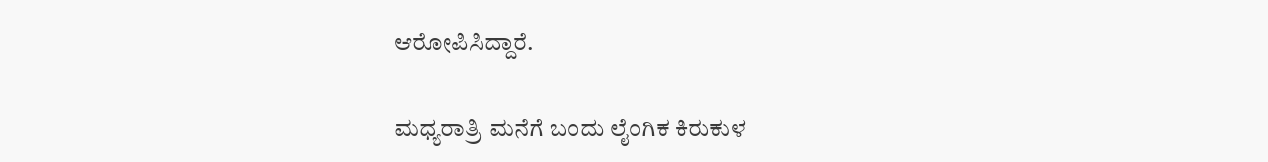ಆರೋಪಿಸಿದ್ದಾರೆ.

ಮಧ್ಯರಾತ್ರಿ ಮನೆಗೆ ಬಂದು ಲೈಂಗಿಕ ಕಿರುಕುಳ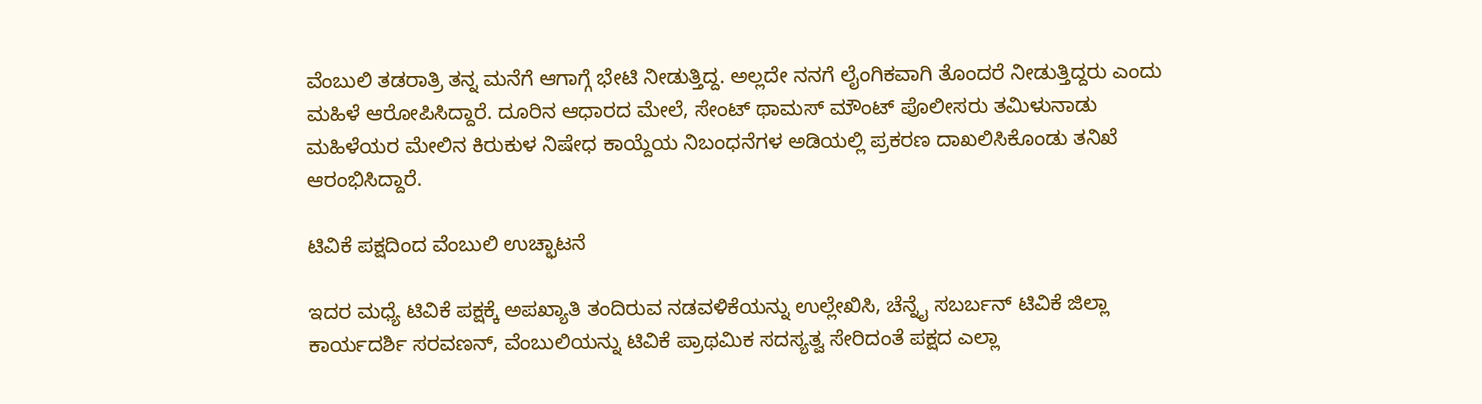ವೆಂಬುಲಿ ತಡರಾತ್ರಿ ತನ್ನ ಮನೆಗೆ ಆಗಾಗ್ಗೆ ಭೇಟಿ ನೀಡುತ್ತಿದ್ದ. ಅಲ್ಲದೇ ನನಗೆ ಲೈಂಗಿಕವಾಗಿ ತೊಂದರೆ ನೀಡುತ್ತಿದ್ದರು ಎಂದು ಮಹಿಳೆ ಆರೋಪಿಸಿದ್ದಾರೆ. ದೂರಿನ ಆಧಾರದ ಮೇಲೆ, ಸೇಂಟ್ ಥಾಮಸ್ ಮೌಂಟ್ ಪೊಲೀಸರು ತಮಿಳುನಾಡು ಮಹಿಳೆಯರ ಮೇಲಿನ ಕಿರುಕುಳ ನಿಷೇಧ ಕಾಯ್ದೆಯ ನಿಬಂಧನೆಗಳ ಅಡಿಯಲ್ಲಿ ಪ್ರಕರಣ ದಾಖಲಿಸಿಕೊಂಡು ತನಿಖೆ ಆರಂಭಿಸಿದ್ದಾರೆ.

ಟಿವಿಕೆ ಪಕ್ಷದಿಂದ ವೆಂಬುಲಿ ಉಚ್ಛಾಟನೆ

ಇದರ ಮಧ್ಯೆ ಟಿವಿಕೆ ಪಕ್ಷಕ್ಕೆ ಅಪಖ್ಯಾತಿ ತಂದಿರುವ ನಡವಳಿಕೆಯನ್ನು ಉಲ್ಲೇಖಿಸಿ, ಚೆನ್ನೈ ಸಬರ್ಬನ್ ಟಿವಿಕೆ ಜಿಲ್ಲಾ ಕಾರ್ಯದರ್ಶಿ ಸರವಣನ್, ವೆಂಬುಲಿಯನ್ನು ಟಿವಿಕೆ ಪ್ರಾಥಮಿಕ ಸದಸ್ಯತ್ವ ಸೇರಿದಂತೆ ಪಕ್ಷದ ಎಲ್ಲಾ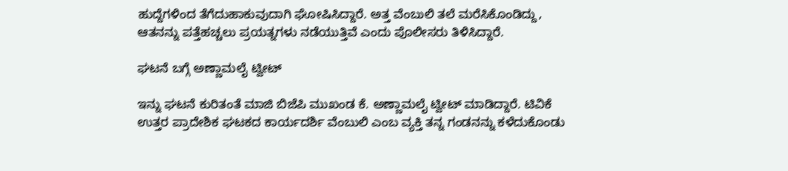ಹುದ್ದೆಗಳಿಂದ ತೆಗೆದುಹಾಕುವುದಾಗಿ ಘೋಷಿಸಿದ್ದಾರೆ. ಅತ್ತ ವೆಂಬುಲಿ ತಲೆ ಮರೆಸಿಕೊಂಡಿದ್ದು, ಆತನನ್ನು ಪತ್ತೆಹಚ್ಚಲು ಪ್ರಯತ್ನಗಳು ನಡೆಯುತ್ತಿವೆ ಎಂದು ಪೊಲೀಸರು ತಿಳಿಸಿದ್ದಾರೆ.

ಘಟನೆ ಬಗ್ಗೆ ಅಣ್ಣಾಮಲೈ ಟ್ವೀಟ್

ಇನ್ನು ಘಟನೆ ಕುರಿತಂತೆ ಮಾಜಿ ಬಿಜೆಪಿ ಮುಖಂಡ ಕೆ. ಅಣ್ಣಾಮಲೈ ಟ್ವೀಟ್ ಮಾಡಿದ್ದಾರೆ. ಟಿವಿಕೆ ಉತ್ತರ ಪ್ರಾದೇಶಿಕ ಘಟಕದ ಕಾರ್ಯದರ್ಶಿ ವೆಂಬುಲಿ ಎಂಬ ವ್ಯಕ್ತಿ ತನ್ನ ಗಂಡನನ್ನು ಕಳೆದುಕೊಂಡು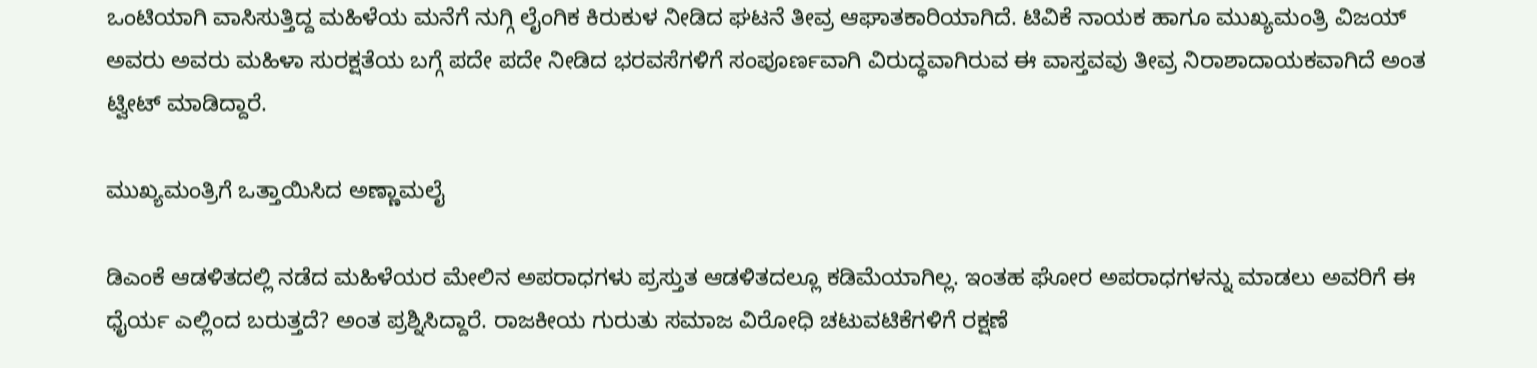ಒಂಟಿಯಾಗಿ ವಾಸಿಸುತ್ತಿದ್ದ ಮಹಿಳೆಯ ಮನೆಗೆ ನುಗ್ಗಿ ಲೈಂಗಿಕ ಕಿರುಕುಳ ನೀಡಿದ ಘಟನೆ ತೀವ್ರ ಆಘಾತಕಾರಿಯಾಗಿದೆ. ಟಿವಿಕೆ ನಾಯಕ ಹಾಗೂ ಮುಖ್ಯಮಂತ್ರಿ ವಿಜಯ್ ಅವರು ಅವರು ಮಹಿಳಾ ಸುರಕ್ಷತೆಯ ಬಗ್ಗೆ ಪದೇ ಪದೇ ನೀಡಿದ ಭರವಸೆಗಳಿಗೆ ಸಂಪೂರ್ಣವಾಗಿ ವಿರುದ್ಧವಾಗಿರುವ ಈ ವಾಸ್ತವವು ತೀವ್ರ ನಿರಾಶಾದಾಯಕವಾಗಿದೆ ಅಂತ ಟ್ವೀಟ್ ಮಾಡಿದ್ದಾರೆ.

ಮುಖ್ಯಮಂತ್ರಿಗೆ ಒತ್ತಾಯಿಸಿದ ಅಣ್ಣಾಮಲೈ

ಡಿಎಂಕೆ ಆಡಳಿತದಲ್ಲಿ ನಡೆದ ಮಹಿಳೆಯರ ಮೇಲಿನ ಅಪರಾಧಗಳು ಪ್ರಸ್ತುತ ಆಡಳಿತದಲ್ಲೂ ಕಡಿಮೆಯಾಗಿಲ್ಲ. ಇಂತಹ ಘೋರ ಅಪರಾಧಗಳನ್ನು ಮಾಡಲು ಅವರಿಗೆ ಈ ಧೈರ್ಯ ಎಲ್ಲಿಂದ ಬರುತ್ತದೆ? ಅಂತ ಪ್ರಶ್ನಿಸಿದ್ದಾರೆ. ರಾಜಕೀಯ ಗುರುತು ಸಮಾಜ ವಿರೋಧಿ ಚಟುವಟಿಕೆಗಳಿಗೆ ರಕ್ಷಣೆ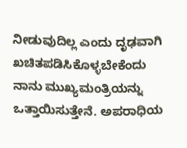ನೀಡುವುದಿಲ್ಲ ಎಂದು ದೃಢವಾಗಿ ಖಚಿತಪಡಿಸಿಕೊಳ್ಳಬೇಕೆಂದು ನಾನು ಮುಖ್ಯಮಂತ್ರಿಯನ್ನು ಒತ್ತಾಯಿಸುತ್ತೇನೆ. ಅಪರಾಧಿಯ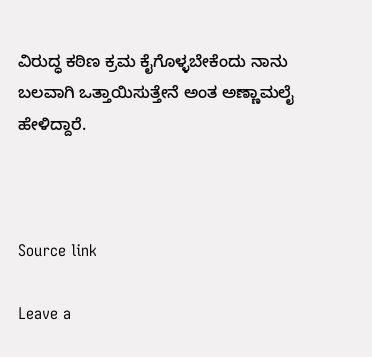ವಿರುದ್ಧ ಕಠಿಣ ಕ್ರಮ ಕೈಗೊಳ್ಳಬೇಕೆಂದು ನಾನು ಬಲವಾಗಿ ಒತ್ತಾಯಿಸುತ್ತೇನೆ ಅಂತ ಅಣ್ಣಾಮಲೈ ಹೇಳಿದ್ದಾರೆ.



Source link

Leave a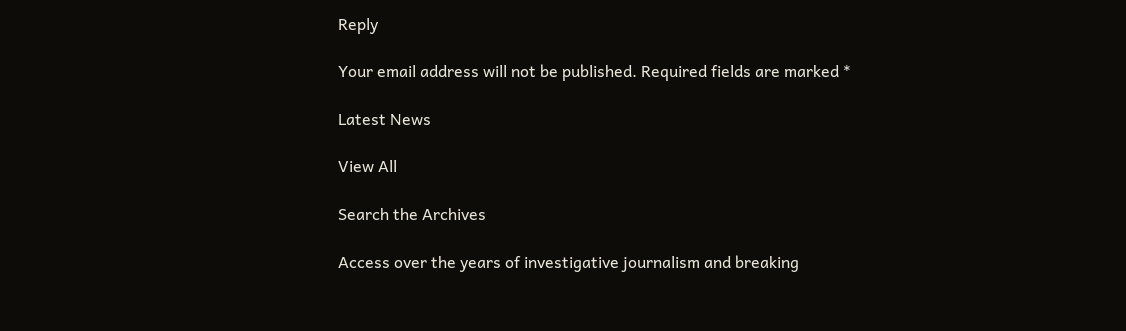Reply

Your email address will not be published. Required fields are marked *

Latest News

View All

Search the Archives

Access over the years of investigative journalism and breaking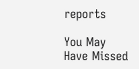reports

You May Have Missed